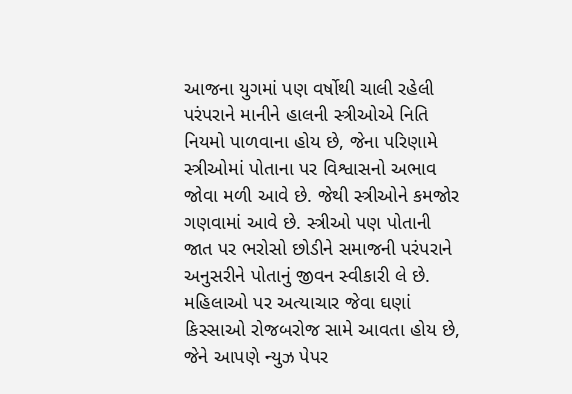આજના યુગમાં પણ વર્ષોથી ચાલી રહેલી પરંપરાને માનીને હાલની સ્ત્રીઓએ નિતિ નિયમો પાળવાના હોય છે, જેના પરિણામે સ્ત્રીઓમાં પોતાના પર વિશ્વાસનો અભાવ જોવા મળી આવે છે. જેથી સ્ત્રીઓને કમજોર ગણવામાં આવે છે. સ્ત્રીઓ પણ પોતાની જાત પર ભરોસો છોડીને સમાજની પરંપરાને અનુસરીને પોતાનું જીવન સ્વીકારી લે છે. મહિલાઓ પર અત્યાચાર જેવા ઘણાં કિસ્સાઓ રોજબરોજ સામે આવતા હોય છે, જેને આપણે ન્યુઝ પેપર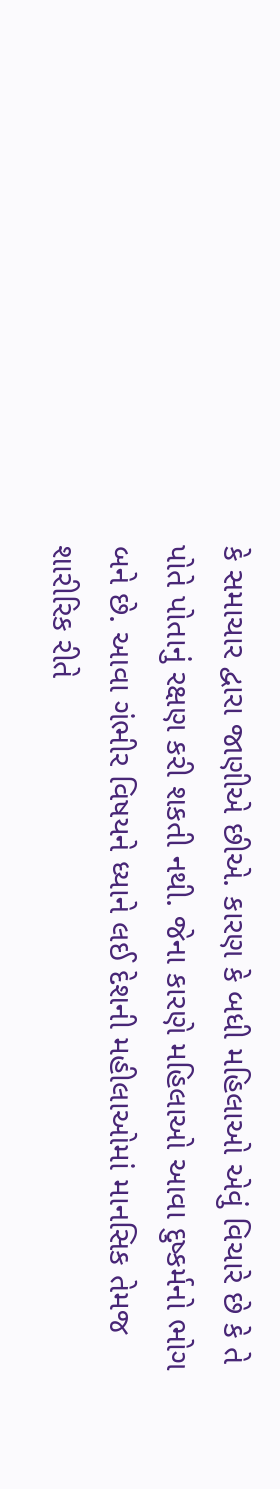કે સમાચાર દ્વારા જાણીએ છીએ. કારણ કે બધી મહિલાઓ એવું વિચારે છે કે તે પોતે પોતાનું રક્ષણ કરી શકતી નથી. જેના કારણે મહિલાઓ આવા દુષ્કર્મનો ભોગ બને છે. આવા ગંભીર વિષયને ધ્યાને લઈ દેશની મહીલાઓમાં માનસિક તેમજ શારીરિક રીતે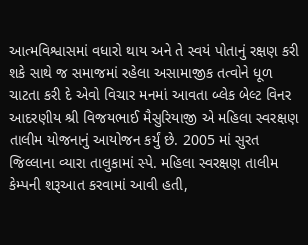આત્મવિશ્વાસમાં વધારો થાય અને તે સ્વયં પોતાનું રક્ષણ કરી શકે સાથે જ સમાજમાં રહેલા અસામાજીક તત્વોને ધૂળ ચાટતા કરી દે એવો વિચાર મનમાં આવતા બ્લેક બેલ્ટ વિનર આદરણીય શ્રી વિજયભાઈ મૈસુરિયાજી એ મહિલા સ્વરક્ષણ તાલીમ યોજનાનું આયોજન કર્યું છે. 2005 માં સુરત જિલ્લાના વ્યારા તાલુકામાં સ્પે. મહિલા સ્વરક્ષણ તાલીમ કેમ્પની શરૂઆત કરવામાં આવી હતી,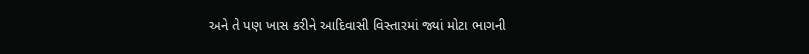અને તે પણ ખાસ કરીને આદિવાસી વિસ્તારમાં જ્યાં મોટા ભાગની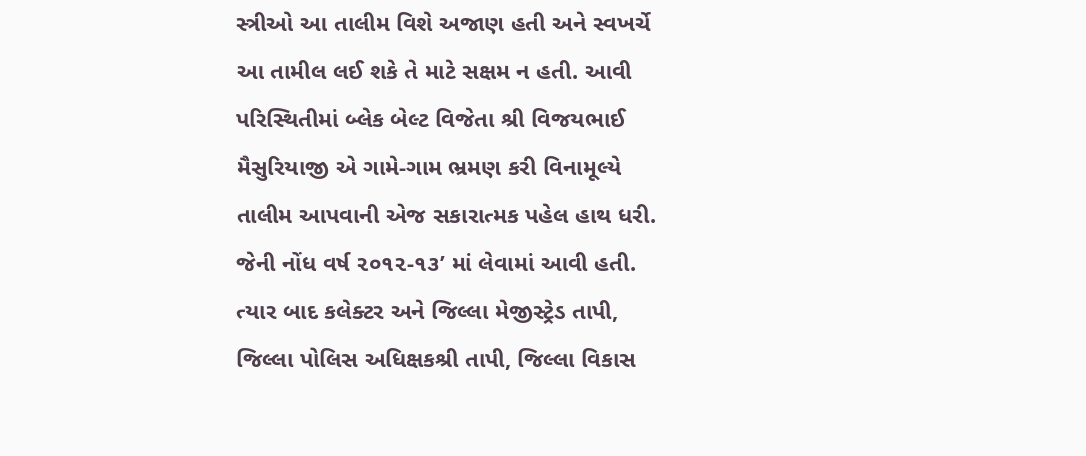સ્ત્રીઓ આ તાલીમ વિશે અજાણ હતી અને સ્વખર્ચે આ તામીલ લઈ શકે તે માટે સક્ષમ ન હતી. આવી પરિસ્થિતીમાં બ્લેક બેલ્ટ વિજેતા શ્રી વિજયભાઈ મૈસુરિયાજી એ ગામે-ગામ ભ્રમણ કરી વિનામૂલ્યે તાલીમ આપવાની એજ સકારાત્મક પહેલ હાથ ધરી. જેની નોંધ વર્ષ ૨૦૧૨-૧૩’ માં લેવામાં આવી હતી. ત્યાર બાદ કલેક્ટર અને જિલ્લા મેજીસ્ટ્રેડ તાપી, જિલ્લા પોલિસ અધિક્ષકશ્રી તાપી, જિલ્લા વિકાસ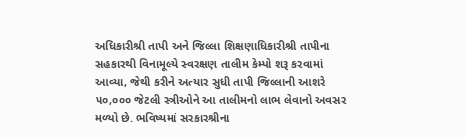અધિકારીશ્રી તાપી અને જિલ્લા શિક્ષણાધિકારીશ્રી તાપીના સહકારથી વિનામૂલ્યે સ્વરક્ષણ તાલીમ કેમ્પો શરૂ કરવામાં આવ્યા, જેથી કરીને અત્યાર સુધી તાપી જિલ્લાની આશરે ૫૦,૦૦૦ જેટલી સ્ત્રીઓને આ તાલીમનો લાભ લેવાનો અવસર મળ્યો છે. ભવિષ્યમાં સરકારશ્રીના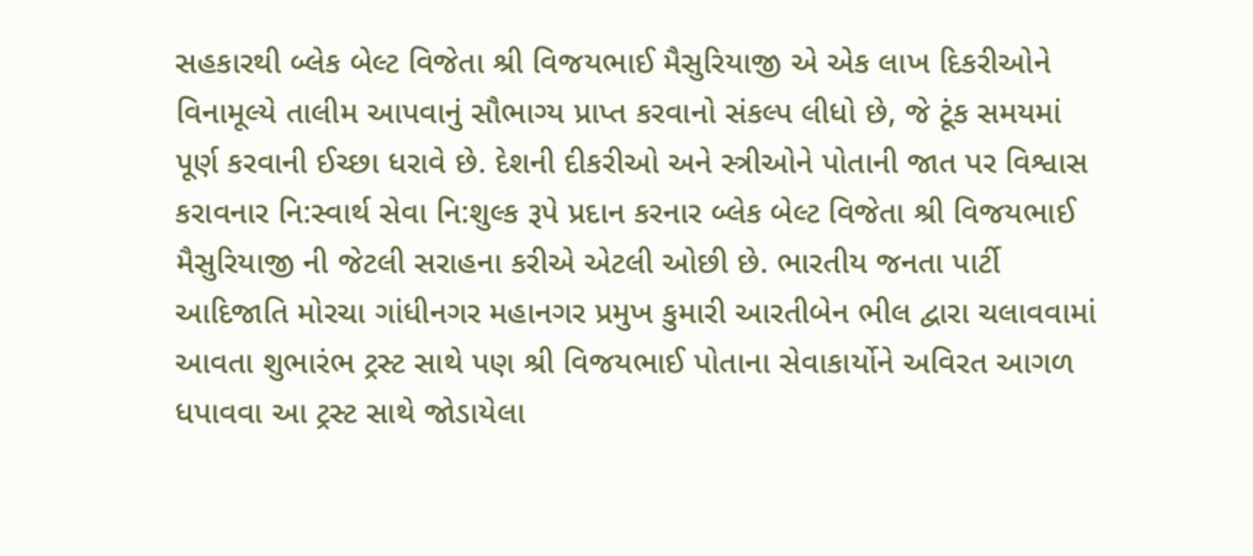સહકારથી બ્લેક બેલ્ટ વિજેતા શ્રી વિજયભાઈ મૈસુરિયાજી એ એક લાખ દિકરીઓને વિનામૂલ્યે તાલીમ આપવાનું સૌભાગ્ય પ્રાપ્ત કરવાનો સંકલ્પ લીધો છે, જે ટૂંક સમયમાં પૂર્ણ કરવાની ઈચ્છા ધરાવે છે. દેશની દીકરીઓ અને સ્ત્રીઓને પોતાની જાત પર વિશ્વાસ કરાવનાર નિ:સ્વાર્થ સેવા નિ:શુલ્ક રૂપે પ્રદાન કરનાર બ્લેક બેલ્ટ વિજેતા શ્રી વિજયભાઈ મૈસુરિયાજી ની જેટલી સરાહના કરીએ એટલી ઓછી છે. ભારતીય જનતા પાર્ટી આદિજાતિ મોરચા ગાંધીનગર મહાનગર પ્રમુખ કુમારી આરતીબેન ભીલ દ્વારા ચલાવવામાં આવતા શુભારંભ ટ્રસ્ટ સાથે પણ શ્રી વિજયભાઈ પોતાના સેવાકાર્યોને અવિરત આગળ ધપાવવા આ ટ્રસ્ટ સાથે જોડાયેલા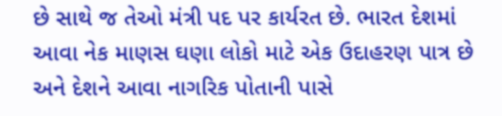છે સાથે જ તેઓ મંત્રી પદ પર કાર્યરત છે. ભારત દેશમાં આવા નેક માણસ ઘણા લોકો માટે એક ઉદાહરણ પાત્ર છે અને દેશને આવા નાગરિક પોતાની પાસે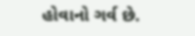હોવાનો ગર્વ છે.